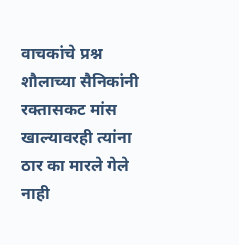वाचकांचे प्रश्न
शौलाच्या सैनिकांनी रक्तासकट मांस खाल्यावरही त्यांना ठार का मारले गेले नाही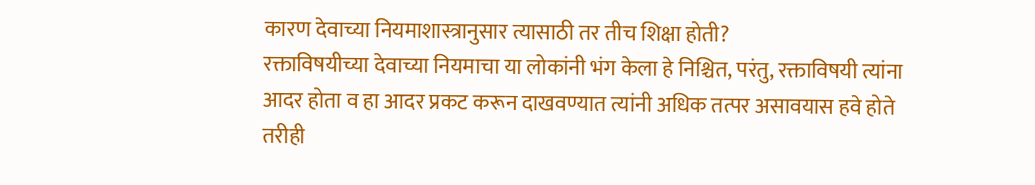कारण देवाच्या नियमाशास्त्रानुसार त्यासाठी तर तीच शिक्षा होती?
रक्ताविषयीच्या देवाच्या नियमाचा या लोकांनी भंग केला हे निश्चित, परंतु, रक्ताविषयी त्यांना आदर होता व हा आदर प्रकट करून दाखवण्यात त्यांनी अधिक तत्पर असावयास हवे होते तरीही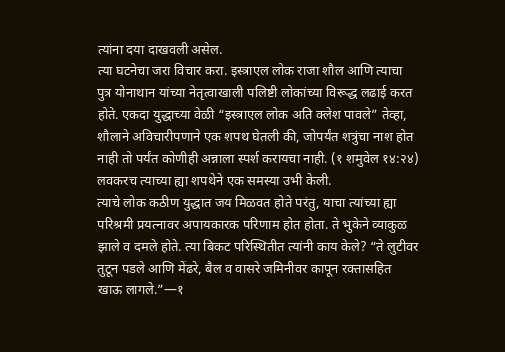त्यांना दया दाखवली असेल.
त्या घटनेचा जरा विचार करा. इस्त्राएल लोक राजा शौल आणि त्याचा पुत्र योनाथान यांच्या नेतृत्वाखाली पलिष्टी लोकांच्या विरूद्ध लढाई करत होते. एकदा युद्धाच्या वेळी “इस्त्राएल लोक अति क्लेश पावले” तेव्हा, शौलाने अविचारीपणाने एक शपथ घेतली की, जोपर्यंत शत्रुंचा नाश होत नाही तो पर्यंत कोणीही अन्नाला स्पर्श करायचा नाही. (१ शमुवेल १४:२४) लवकरच त्याच्या ह्या शपथेने एक समस्या उभी केली.
त्याचे लोक कठीण युद्धात जय मिळवत होते परंतु, याचा त्यांच्या ह्या परिश्रमी प्रयत्नावर अपायकारक परिणाम होत होता. ते भुकेने व्याकुळ झाले व दमले होते. त्या बिकट परिस्थितीत त्यांनी काय केले? “ते लुटीवर तुटून पडले आणि मेंढरे, बैल व वासरे जमिनीवर कापून रक्तासहित खाऊ लागले.”—१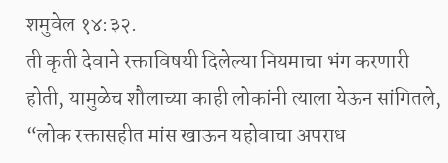शमुवेल १४:३२.
ती कृती देवाने रक्ताविषयी दिलेल्या नियमाचा भंग करणारी होती, यामुळेच शौलाच्या काही लोकांनी त्याला येऊन सांगितले, “लोक रक्तासहीत मांस खाऊन यहोवाचा अपराध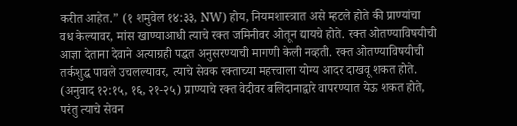करीत आहेत.” (१ शमुवेल १४:३३, NW) होय, नियमशास्त्रात असे म्हटले होते की प्राण्यांचा वध केल्यावर, मांस खाण्याआधी त्याचे रक्त जमिनीवर ओतून द्यायचे होते. रक्त ओतण्याविषयीची आज्ञा देताना देवाने अत्याग्रही पद्धत अनुसरण्याची मागणी केली नव्हती. रक्त ओतण्याविषयीची तर्कशुद्ध पावले उचलल्यावर, त्याचे सेवक रक्ताच्या महत्त्वाला योग्य आदर दाखवू शकत होते. (अनुवाद १२:१५, १६, २१-२५) प्राण्याचे रक्त वेदीवर बलिदानाद्वारे वापरण्यात येऊ शकत होते, परंतु त्याचे सेवन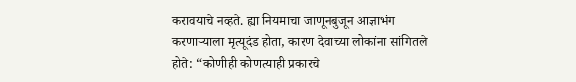करावयाचे नव्हते. ह्या नियमाचा जाणूनबुजून आज्ञाभंग करणाऱ्याला मृत्यूदंड होता, कारण देवाच्या लोकांना सांगितले होते: “कोणीही कोणत्याही प्रकारचे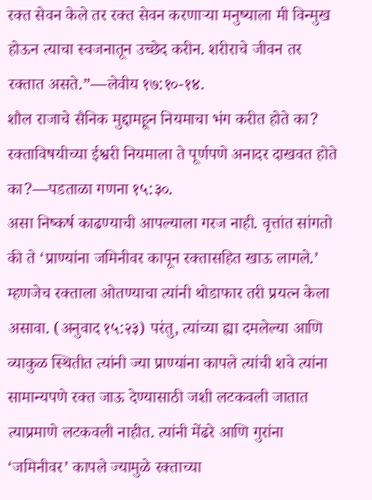रक्त सेवन केले तर रक्त सेवन करणाऱ्या मनुष्याला मी विन्मुख होऊन त्याचा स्वजनातून उच्छेद करीन. शरीराचे जीवन तर रक्तात असते.”—लेवीय १७:१०-१४.
शौल राजाचे सैनिक मुद्दामहून नियमाचा भंग करीत होते का? रक्ताविषयीच्या ईश्वरी नियमाला ते पूर्णपणे अनादर दाखवत होते का?—पडताळा गणना १५:३०.
असा निष्कर्ष काढण्याची आपल्याला गरज नाही. वृत्तांत सांगतो की ते ‘प्राण्यांना जमिनीवर कापून रक्तासहित खाऊ लागले.’ म्हणजेच रक्ताला ओतण्याचा त्यांनी थोडाफार तरी प्रयत्न केला असावा. (अनुवाद १५:२३) परंतु, त्यांच्या ह्या दमलेल्या आणि व्याकुळ स्थितीत त्यांनी ज्या प्राण्यांना कापले त्यांची शवे त्यांना सामान्यपणे रक्त जाऊ देण्यासाठी जशी लटकवली जातात त्याप्रमाणे लटकवली नाहीत. त्यांनी मेंढरे आणि गुरांना ‘जमिनीवर’ कापले ज्यामुळे रक्ताच्या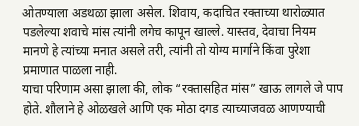ओतण्याला अडथळा झाला असेल. शिवाय, कदाचित रक्ताच्या थारोळ्यात पडलेल्या शवाचे मांस त्यांनी लगेच कापून खाल्ले. यास्तव, देवाचा नियम मानणे हे त्यांच्या मनात असले तरी, त्यांनी तो योग्य मार्गाने किंवा पुरेशा प्रमाणात पाळला नाही.
याचा परिणाम असा झाला की, लोक “रक्तासहित मांस” खाऊ लागले जे पाप होते. शौलाने हे ओळखले आणि एक मोठा दगड त्याच्याजवळ आणण्याची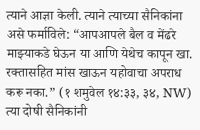त्याने आज्ञा केली. त्याने त्याच्या सैनिकांना असे फर्माविले: “आपआपले बैल व मेंढरे माझ्याकडे घेऊन या आणि येथेच कापून खा. रक्तासहित मांस खाऊन यहोवाचा अपराध करू नका.” (१ शमुवेल १४:३३, ३४, NW) त्या दोषी सैनिकांनी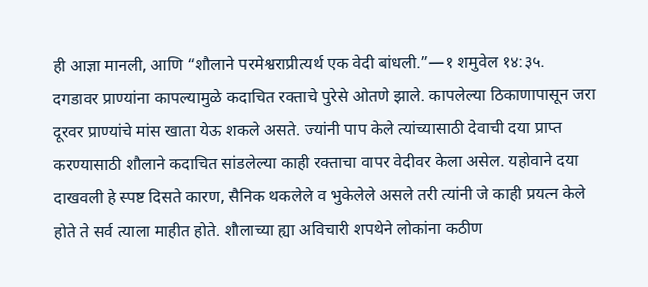ही आज्ञा मानली, आणि “शौलाने परमेश्वराप्रीत्यर्थ एक वेदी बांधली.”—१ शमुवेल १४:३५.
दगडावर प्राण्यांना कापल्यामुळे कदाचित रक्ताचे पुरेसे ओतणे झाले. कापलेल्या ठिकाणापासून जरा दूरवर प्राण्यांचे मांस खाता येऊ शकले असते. ज्यांनी पाप केले त्यांच्यासाठी देवाची दया प्राप्त करण्यासाठी शौलाने कदाचित सांडलेल्या काही रक्ताचा वापर वेदीवर केला असेल. यहोवाने दया दाखवली हे स्पष्ट दिसते कारण, सैनिक थकलेले व भुकेलेले असले तरी त्यांनी जे काही प्रयत्न केले होते ते सर्व त्याला माहीत होते. शौलाच्या ह्या अविचारी शपथेने लोकांना कठीण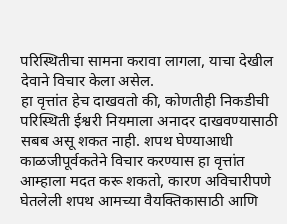परिस्थितीचा सामना करावा लागला, याचा देखील देवाने विचार केला असेल.
हा वृत्तांत हेच दाखवतो की, कोणतीही निकडीची परिस्थिती ईश्वरी नियमाला अनादर दाखवण्यासाठी सबब असू शकत नाही. शपथ घेण्याआधी काळजीपूर्वकतेने विचार करण्यास हा वृत्तांत आम्हाला मदत करू शकतो, कारण अविचारीपणे घेतलेली शपथ आमच्या वैयक्तिकासाठी आणि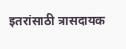इतरांसाठी त्रासदायक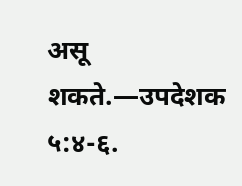असू शकते.—उपदेशक ५:४-६.